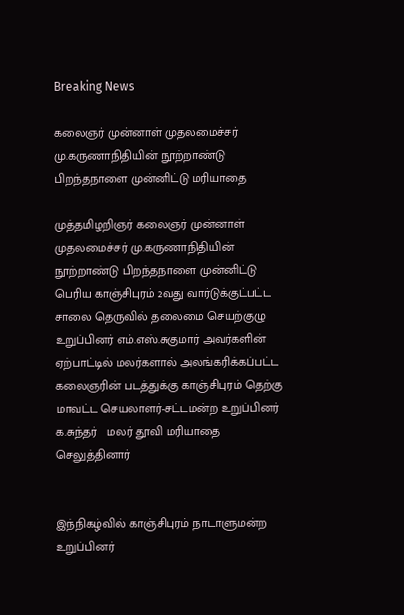Breaking News

கலைஞர் முன்னாள் முதலமைச்சர் மு.கருணாநிதியின் நூற்றாண்டு பிறந்தநாளை முன்னிட்டு‌ மரியாதை

முத்தமிழறிஞர் கலைஞர் முன்னாள் முதலமைச்சர் மு.கருணாநிதியின் நூற்றாண்டு பிறந்தநாளை முன்னிட்டு‌ பெரிய காஞ்சிபுரம் 2வது வார்டுக்குட்பட்ட சாலை தெருவில் தலைமை செயற்குழு உறுப்பினர் எம்.எஸ்.சுகுமார் அவர்களின் ஏற்பாட்டில் மலர்களால் அலங்கரிக்கப்பட்ட கலைஞரின் படத்துக்கு காஞ்சிபுரம் தெற்கு மாவட்ட செயலாளர்-சட்டமன்ற உறுப்பினர் க.சுந்தர்   மலர் தூவி மரியாதை செலுத்தினார்


இந்நிகழ்வில் காஞ்சிபுரம் நாடாளுமன்ற உறுப்பினர்‌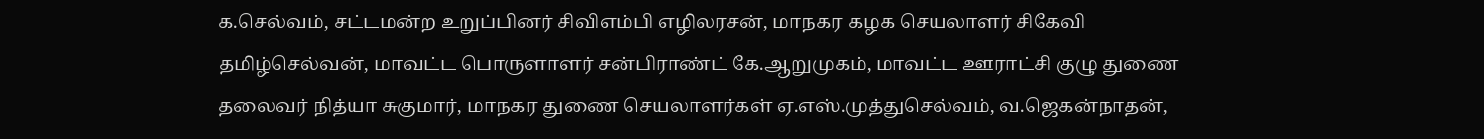க.செல்வம், சட்டமன்ற உறுப்பினர் சிவிஎம்பி எழிலரசன், மாநகர கழக செயலாளர் சிகேவி தமிழ்செல்வன், மாவட்ட பொருளாளர் சன்பிராண்ட் கே.ஆறுமுகம், மாவட்ட ஊராட்சி குழு துணை தலைவர் நித்யா சுகுமார், மாநகர துணை செயலாளர்கள் ஏ.எஸ்.முத்துசெல்வம், வ.ஜெகன்நாதன்,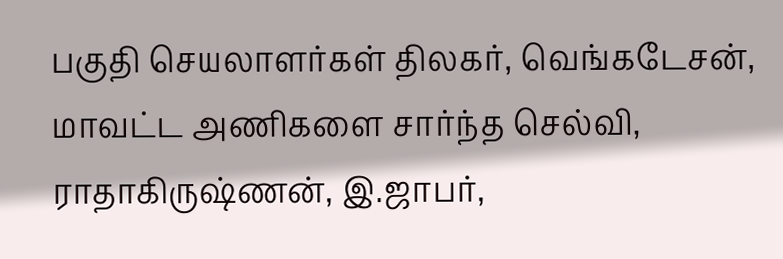பகுதி செயலாளர்கள் திலகர், வெங்கடேசன், மாவட்ட அணிகளை சார்ந்த செல்வி, ராதாகிருஷ்ணன், இ.ஜாபர்,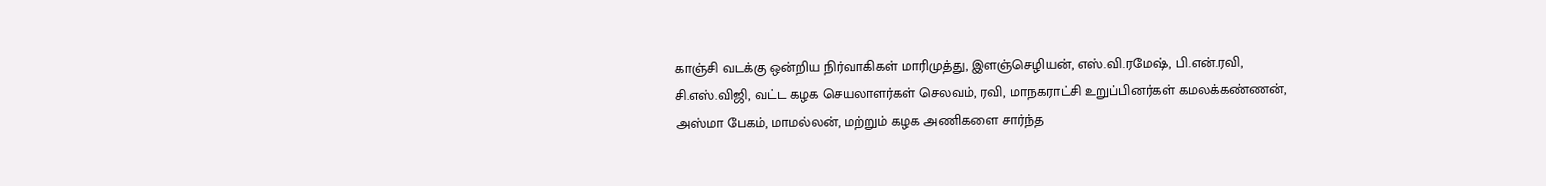காஞ்சி வடக்கு ஒன்றிய நிர்வாகிகள் மாரிமுத்து, இளஞ்செழியன், எஸ்.வி.ரமேஷ், பி.என்.ரவி, சி.எஸ்.விஜி, வட்ட கழக செயலாளர்கள் செலவம், ரவி, மாநகராட்சி உறுப்பினர்கள் கமலக்கண்ணன், அஸ்மா பேகம், மாமல்லன், மற்றும்‌ கழக அணிகளை சார்ந்த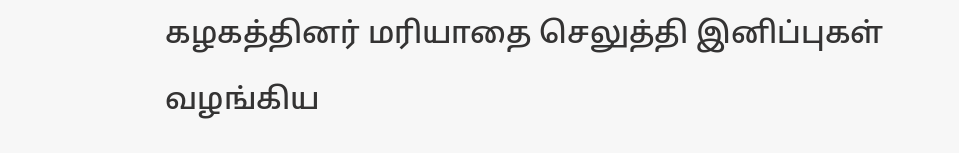கழகத்தினர் மரியாதை செலுத்தி இனிப்புகள் வழங்கிய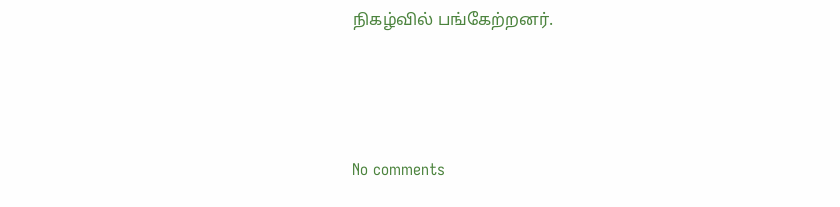நிகழ்வில் பங்கேற்றனர்.




No comments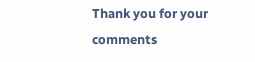Thank you for your comments